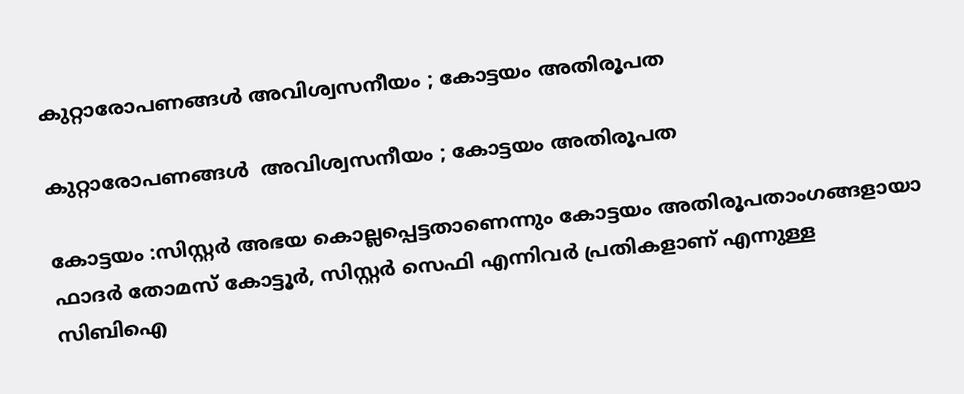കുറ്റാരോപണങ്ങൾ അവിശ്വസനീയം ; കോട്ടയം അതിരൂപത

കുറ്റാരോപണങ്ങൾ  അവിശ്വസനീയം ; കോട്ടയം അതിരൂപത

കോട്ടയം :സിസ്റ്റർ അഭയ കൊല്ലപ്പെട്ടതാണെന്നും കോട്ടയം അതിരൂപതാംഗങ്ങളായാ ഫാദർ തോമസ് കോട്ടൂർ, സിസ്റ്റർ സെഫി എന്നിവർ പ്രതികളാണ് എന്നുള്ള സിബിഐ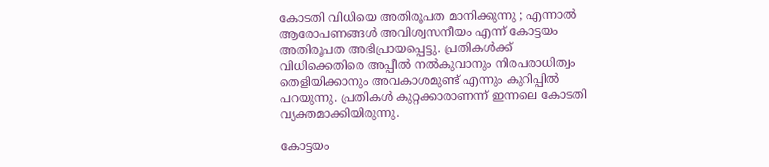കോടതി വിധിയെ അതിരൂപത മാനിക്കുന്നു ; എന്നാൽ ആരോപണങ്ങൾ അവിശ്വസനീയം എന്ന് കോട്ടയം അതിരൂപത അഭിപ്രായപ്പെട്ടു. പ്രതികൾക്ക് വിധിക്കെതിരെ അപ്പീൽ നൽകുവാനും നിരപരാധിത്വം തെളിയിക്കാനും അവകാശമുണ്ട് എന്നും കുറിപ്പിൽ പറയുന്നു. പ്രതികള്‍ കുറ്റക്കാരാണന്ന് ഇന്നലെ കോടതി വ്യക്തമാക്കിയിരുന്നു.

കോട്ടയം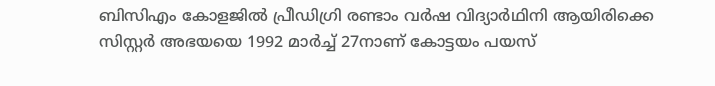ബിസിഎം കോളജില്‍ പ്രീഡിഗ്രി രണ്ടാം വര്‍ഷ വിദ്യാര്‍ഥിനി ആയിരിക്കെ സിസ്റ്റര്‍ അഭയയെ 1992 മാര്‍ച്ച് 27നാണ് കോട്ടയം പയസ്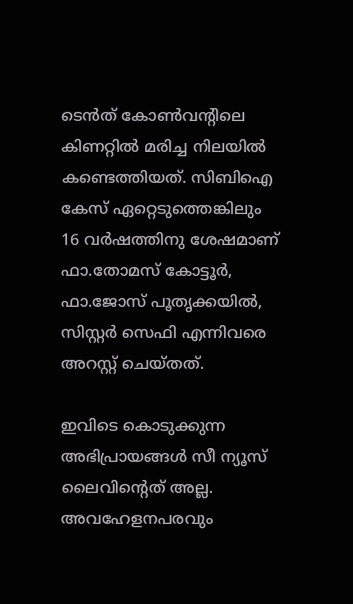ടെന്‍ത് കോണ്‍വന്റിലെ കിണറ്റില്‍ മരിച്ച നിലയില്‍ കണ്ടെത്തിയത്. സിബിഐ കേസ് ഏറ്റെടുത്തെങ്കിലും 16 വര്‍ഷത്തിനു ശേഷമാണ് ഫാ.തോമസ് കോട്ടൂര്‍, ഫാ.ജോസ് പൂതൃക്കയില്‍, സിസ്റ്റര്‍ സെഫി എന്നിവരെ അറസ്റ്റ് ചെയ്തത്.

ഇവിടെ കൊടുക്കുന്ന അഭിപ്രായങ്ങള്‍ സീ ന്യൂസ് ലൈവിന്റെത് അല്ല. അവഹേളനപരവും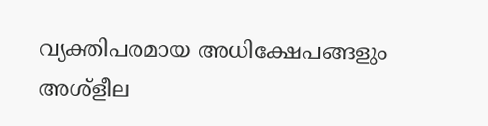വ്യക്തിപരമായ അധിക്ഷേപങ്ങളും അശ്‌ളീല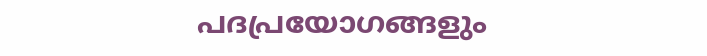പദപ്രയോഗങ്ങളും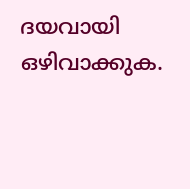ദയവായി ഒഴിവാക്കുക.